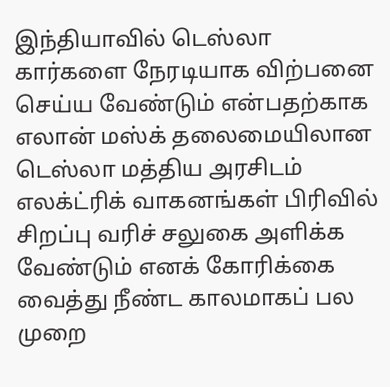இந்தியாவில் டெஸ்லா கார்களை நேரடியாக விற்பனை செய்ய வேண்டும் என்பதற்காக எலான் மஸ்க் தலைமையிலான டெஸ்லா மத்திய அரசிடம் எலக்ட்ரிக் வாகனங்கள் பிரிவில் சிறப்பு வரிச் சலுகை அளிக்க வேண்டும் எனக் கோரிக்கை வைத்து நீண்ட காலமாகப் பல முறை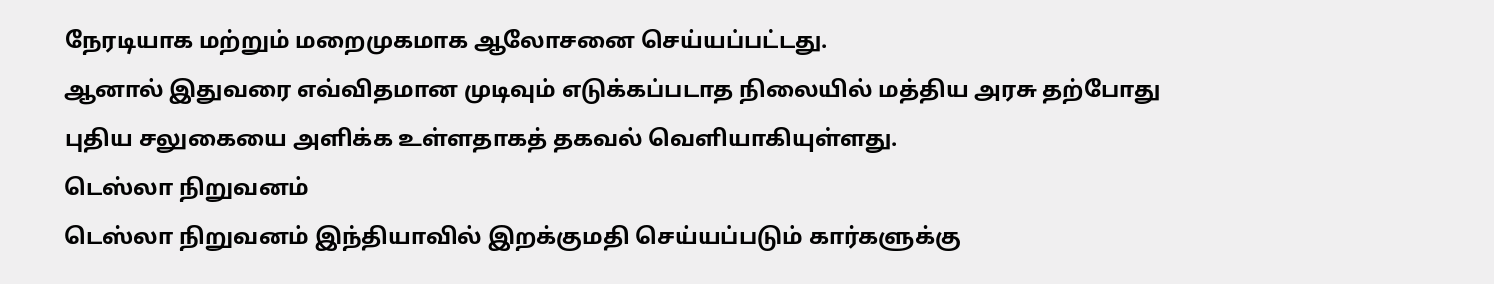நேரடியாக மற்றும் மறைமுகமாக ஆலோசனை செய்யப்பட்டது.
ஆனால் இதுவரை எவ்விதமான முடிவும் எடுக்கப்படாத நிலையில் மத்திய அரசு தற்போது புதிய சலுகையை அளிக்க உள்ளதாகத் தகவல் வெளியாகியுள்ளது.
டெஸ்லா நிறுவனம்
டெஸ்லா நிறுவனம் இந்தியாவில் இறக்குமதி செய்யப்படும் கார்களுக்கு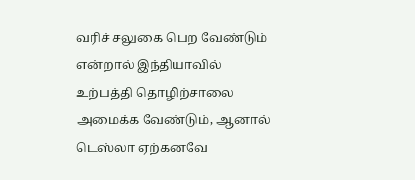வரிச் சலுகை பெற வேண்டும் என்றால் இந்தியாவில் உற்பத்தி தொழிற்சாலை அமைக்க வேண்டும், ஆனால் டெஸ்லா ஏற்கனவே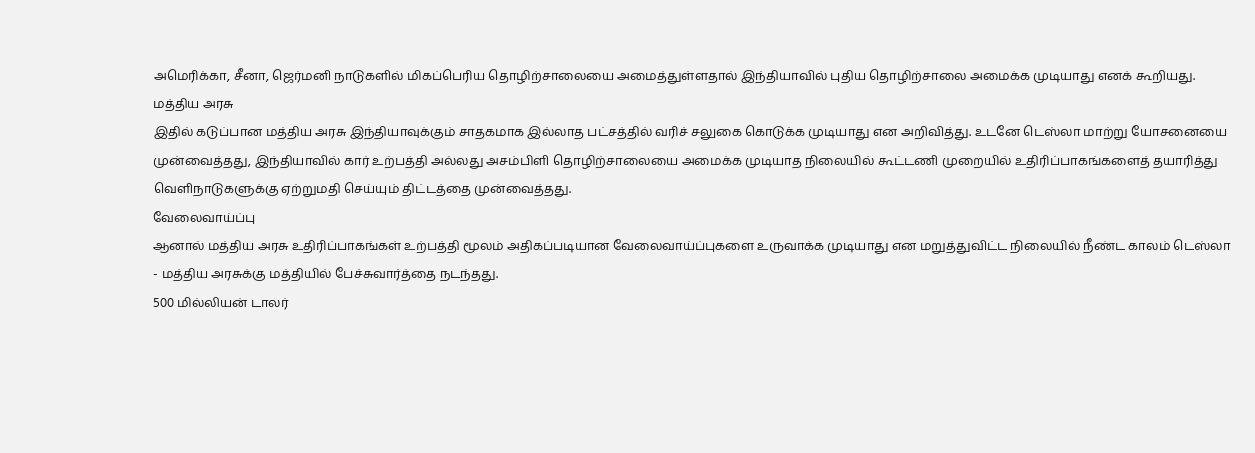அமெரிக்கா, சீனா, ஜெர்மனி நாடுகளில் மிகப்பெரிய தொழிற்சாலையை அமைத்துள்ளதால் இந்தியாவில் புதிய தொழிற்சாலை அமைக்க முடியாது எனக் கூறியது.
மத்திய அரசு
இதில் கடுப்பான மத்திய அரசு இந்தியாவுக்கும் சாதகமாக இல்லாத பட்சத்தில் வரிச் சலுகை கொடுக்க முடியாது என அறிவித்து. உடனே டெஸ்லா மாற்று யோசனையை முன்வைத்தது, இந்தியாவில் கார் உற்பத்தி அல்லது அசம்பிளி தொழிற்சாலையை அமைக்க முடியாத நிலையில் கூட்டணி முறையில் உதிரிப்பாகங்களைத் தயாரித்து வெளிநாடுகளுக்கு ஏற்றுமதி செய்யும் திட்டத்தை முன்வைத்தது.
வேலைவாய்ப்பு
ஆனால் மத்திய அரசு உதிரிப்பாகங்கள் உற்பத்தி மூலம் அதிகப்படியான வேலைவாய்ப்புகளை உருவாக்க முடியாது என மறுத்துவிட்ட நிலையில் நீண்ட காலம் டெஸ்லா - மத்திய அரசுக்கு மத்தியில் பேச்சுவார்த்தை நடந்தது.
500 மில்லியன் டாலர்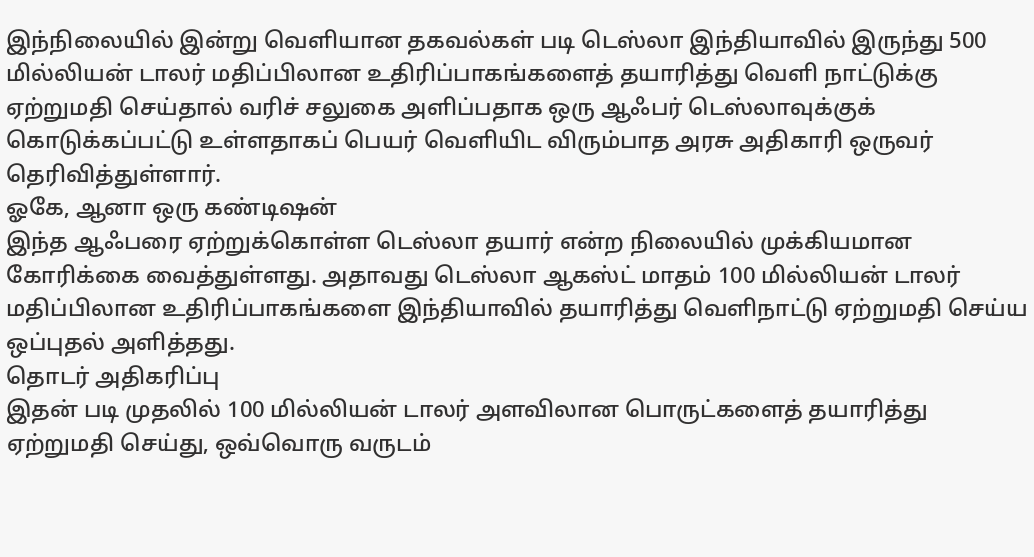இந்நிலையில் இன்று வெளியான தகவல்கள் படி டெஸ்லா இந்தியாவில் இருந்து 500 மில்லியன் டாலர் மதிப்பிலான உதிரிப்பாகங்களைத் தயாரித்து வெளி நாட்டுக்கு ஏற்றுமதி செய்தால் வரிச் சலுகை அளிப்பதாக ஒரு ஆஃபர் டெஸ்லாவுக்குக் கொடுக்கப்பட்டு உள்ளதாகப் பெயர் வெளியிட விரும்பாத அரசு அதிகாரி ஒருவர் தெரிவித்துள்ளார்.
ஓகே, ஆனா ஒரு கண்டிஷன்
இந்த ஆஃபரை ஏற்றுக்கொள்ள டெஸ்லா தயார் என்ற நிலையில் முக்கியமான கோரிக்கை வைத்துள்ளது. அதாவது டெஸ்லா ஆகஸ்ட் மாதம் 100 மில்லியன் டாலர் மதிப்பிலான உதிரிப்பாகங்களை இந்தியாவில் தயாரித்து வெளிநாட்டு ஏற்றுமதி செய்ய ஒப்புதல் அளித்தது.
தொடர் அதிகரிப்பு
இதன் படி முதலில் 100 மில்லியன் டாலர் அளவிலான பொருட்களைத் தயாரித்து ஏற்றுமதி செய்து, ஒவ்வொரு வருடம்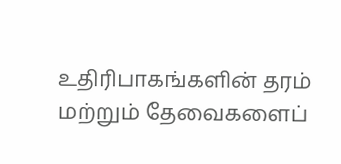உதிரிபாகங்களின் தரம் மற்றும் தேவைகளைப்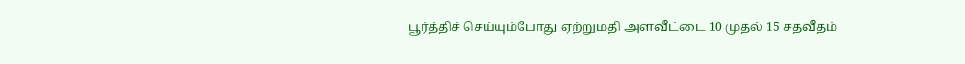பூர்த்திச் செய்யும்போது ஏற்றுமதி அளவீட்டை 10 முதல் 15 சதவீதம்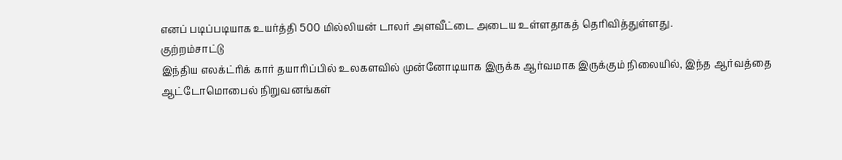எனப் படிப்படியாக உயர்த்தி 500 மில்லியன் டாலர் அளவீட்டை அடைய உள்ளதாகத் தெரிவித்துள்ளது.
குற்றம்சாட்டு
இந்திய எலக்ட்ரிக் கார் தயாரிப்பில் உலகளவில் முன்னோடியாக இருக்க ஆர்வமாக இருக்கும் நிலையில், இந்த ஆர்வத்தை ஆட்டோமொபைல் நிறுவனங்கள்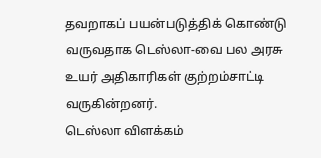தவறாகப் பயன்படுத்திக் கொண்டு வருவதாக டெஸ்லா-வை பல அரசு உயர் அதிகாரிகள் குற்றம்சாட்டி வருகின்றனர்.
டெஸ்லா விளக்கம்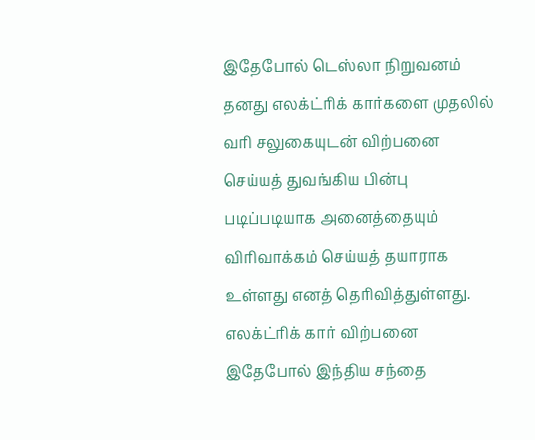இதேபோல் டெஸ்லா நிறுவனம் தனது எலக்ட்ரிக் கார்களை முதலில் வரி சலுகையுடன் விற்பனை செய்யத் துவங்கிய பின்பு படிப்படியாக அனைத்தையும் விரிவாக்கம் செய்யத் தயாராக உள்ளது எனத் தெரிவித்துள்ளது.
எலக்ட்ரிக் கார் விற்பனை
இதேபோல் இந்திய சந்தை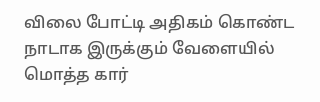விலை போட்டி அதிகம் கொண்ட நாடாக இருக்கும் வேளையில் மொத்த கார்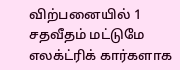விற்பனையில் 1 சதவீதம் மட்டுமே எலக்ட்ரிக் கார்களாக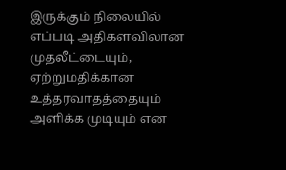இருக்கும் நிலையில் எப்படி அதிகளவிலான முதலீட்டையும், ஏற்றுமதிக்கான உத்தரவாதத்தையும் அளிக்க முடியும் என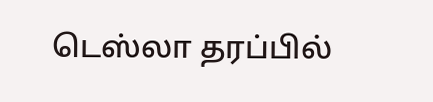டெஸ்லா தரப்பில்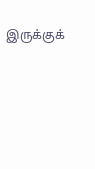இருக்குக்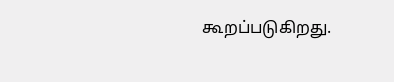கூறப்படுகிறது.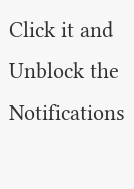Click it and Unblock the Notifications